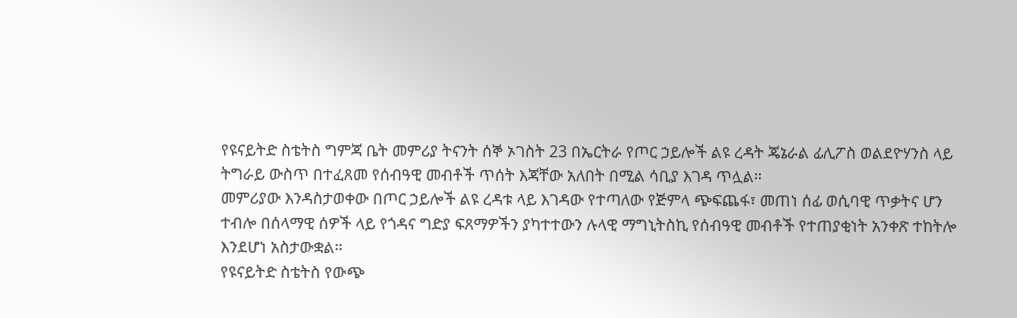የዩናይትድ ስቴትስ ግምጃ ቤት መምሪያ ትናንት ሰኞ ኦገስት 23 በኤርትራ የጦር ኃይሎች ልዩ ረዳት ጄኔራል ፊሊፖስ ወልደዮሃንስ ላይ ትግራይ ውስጥ በተፈጸመ የሰብዓዊ መብቶች ጥሰት እጃቸው አለበት በሚል ሳቢያ እገዳ ጥሏል።
መምሪያው እንዳስታወቀው በጦር ኃይሎች ልዩ ረዳቱ ላይ እገዳው የተጣለው የጅምላ ጭፍጨፋ፣ መጠነ ሰፊ ወሲባዊ ጥቃትና ሆን ተብሎ በሰላማዊ ሰዎች ላይ የጎዳና ግድያ ፍጸማዎችን ያካተተውን ሉላዊ ማግኒትስኪ የሰብዓዊ መብቶች የተጠያቂነት አንቀጽ ተከትሎ እንደሆነ አስታውቋል።
የዩናይትድ ስቴትስ የውጭ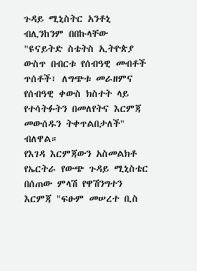ጉዳይ ሚኒስትር አንቶኒ ብሊንከንም በበኩላቸው "ዩናይትድ ስቴትስ ኢትዮጵያ ውስጥ በብርቱ የሰብዓዊ መብቶች ጥሰቶች፣ ለግጭቱ መራዘምና የሰብዓዊ ቀውስ ክስተት ላይ የተሳትፉትን በመለየትና እርምጃ መውሰዱን ትቀጥልበታለች" ብለዋል።
የእገዳ እርምጃውን አስመልክቶ የኤርትራ የውጭ ጉዳይ ሚኒስቴር በሰጠው ምላሽ የዋሽንግተን እርምጃ "ፍፁም መሠረተ ቢስ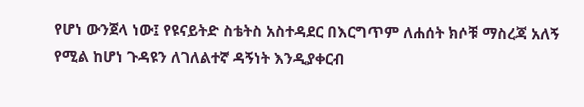የሆነ ውንጀላ ነው፤ የዩናይትድ ስቴትስ አስተዳደር በእርግጥም ለሐሰት ክሶቹ ማስረጃ አለኝ የሚል ከሆነ ጉዳዩን ለገለልተኛ ዳኝነት እንዲያቀርብ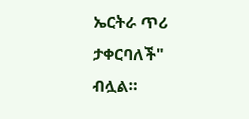ኤርትራ ጥሪ ታቀርባለች" ብሏል።